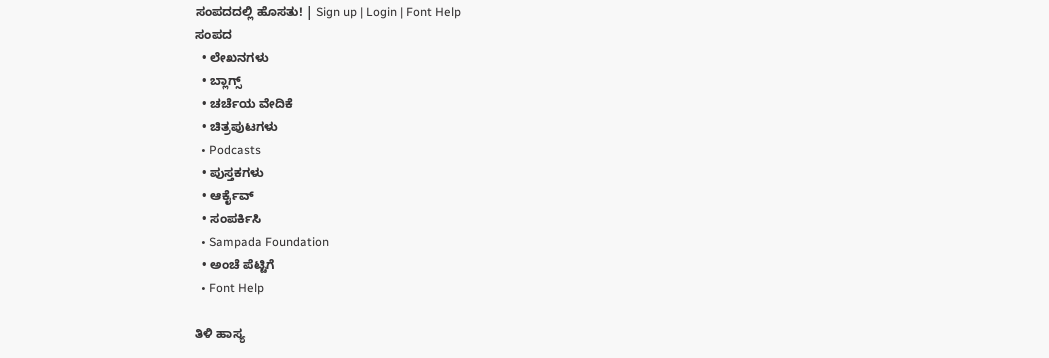ಸಂಪದದಲ್ಲಿ ಹೊಸತು! | Sign up | Login | Font Help
ಸಂಪದ
  • ಲೇಖನಗಳು
  • ಬ್ಲಾಗ್ಸ್
  • ಚರ್ಚೆಯ ವೇದಿಕೆ
  • ಚಿತ್ರಪುಟಗಳು
  • Podcasts
  • ಪುಸ್ತಕಗಳು
  • ಆರ್ಕೈವ್
  • ಸಂಪರ್ಕಿಸಿ
  • Sampada Foundation
  • ಅಂಚೆ ಪೆಟ್ಟಿಗೆ
  • Font Help

ತಿಳಿ ಹಾಸ್ಯ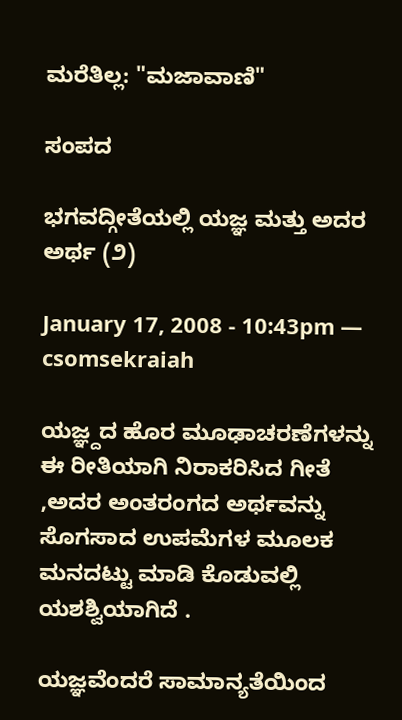ಮರೆತಿಲ್ಲ: "ಮಜಾವಾಣಿ"

ಸಂಪದ

ಭಗವದ್ಗೀತೆಯಲ್ಲಿ ಯಜ್ಞ ಮತ್ತು ಅದರ ಅರ್ಥ (೨)

January 17, 2008 - 10:43pm — csomsekraiah

ಯಜ್ಞ್ದದ ಹೊರ ಮೂಢಾಚರಣೆಗಳನ್ನು ಈ ರೀತಿಯಾಗಿ ನಿರಾಕರಿಸಿದ ಗೀತೆ ,ಅದರ ಅಂತರಂಗದ ಅರ್ಥವನ್ನು ಸೊಗಸಾದ ಉಪಮೆಗಳ ಮೂಲಕ ಮನದಟ್ಟು ಮಾಡಿ ಕೊಡುವಲ್ಲಿ ಯಶಶ್ವಿಯಾಗಿದೆ .

ಯಜ್ಞವೆಂದರೆ ಸಾಮಾನ್ಯತೆಯಿಂದ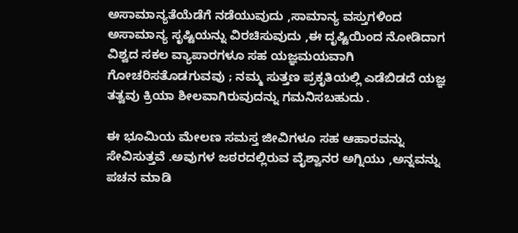ಅಸಾಮಾನ್ಯತೆಯೆಡೆಗೆ ನಡೆಯುವುದು ,ಸಾಮಾನ್ಯ ವಸ್ತುಗಳಿಂದ ಅಸಾಮಾನ್ಯ ಸೃಷ್ಟಿಯನ್ನು ವಿರಚಿಸುವುದು ,ಈ ದೃಷ್ಟಿಯಿಂದ ನೋಡಿದಾಗ ವಿಶ್ವದ ಸಕಲ ವ್ಯಾಪಾರಗಳೂ ಸಹ ಯಜ್ಞಮಯವಾಗಿ ಗೋಚರಿಸತೊಡಗುವವು ; ನಮ್ಮ ಸುತ್ತಣ ಪ್ರಕೃತಿಯಲ್ಲಿ ಎಡೆಬಿಡದೆ ಯಜ್ಞ ತತ್ವವು ಕ್ರಿಯಾ ಶೀಲವಾಗಿರುವುದನ್ನು ಗಮನಿಸಬಹುದು .

ಈ ಭೂಮಿಯ ಮೇಲಣ ಸಮಸ್ತ ಜೀವಿಗಳೂ ಸಹ ಆಹಾರವನ್ನು ಸೇವಿಸುತ್ತವೆ .ಅವುಗಳ ಜಠರದಲ್ಲಿರುವ ವೈಶ್ವಾನರ ಅಗ್ನಿಯು ,ಅನ್ನವನ್ನು ಪಚನ ಮಾಡಿ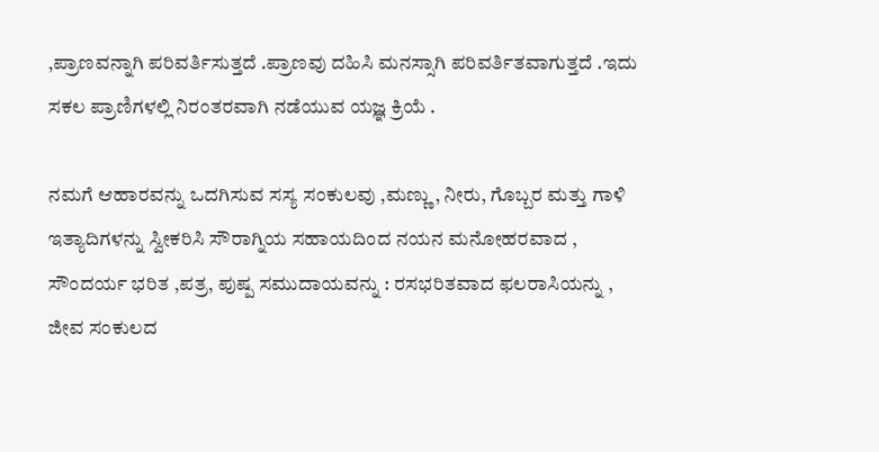,ಪ್ರಾಣವನ್ನಾಗಿ ಪರಿವರ್ತಿಸುತ್ತದೆ .ಪ್ರಾಣವು ದಹಿಸಿ ಮನಸ್ಸಾಗಿ ಪರಿವರ್ತಿತವಾಗುತ್ತದೆ .ಇದು ಸಕಲ ಪ್ರಾಣಿಗಳಲ್ಲಿ ನಿರಂತರವಾಗಿ ನಡೆಯುವ ಯಜ್ಞ ಕ್ರಿಯೆ .

ನಮಗೆ ಆಹಾರವನ್ನು ಒದಗಿಸುವ ಸಸ್ಯ ಸಂಕುಲವು ,ಮಣ್ಣು , ನೀರು, ಗೊಬ್ಬರ ಮತ್ತು ಗಾಳಿ ಇತ್ಯಾದಿಗಳನ್ನು ಸ್ವೀಕರಿಸಿ ಸೌರಾಗ್ನಿಯ ಸಹಾಯದಿಂದ ನಯನ ಮನೋಹರವಾದ , ಸೌಂದರ್ಯ ಭರಿತ ,ಪತ್ರ, ಪುಷ್ಪ ಸಮುದಾಯವನ್ನು : ರಸಭರಿತವಾದ ಫಲರಾಸಿಯನ್ನು , ಜೀವ ಸಂಕುಲದ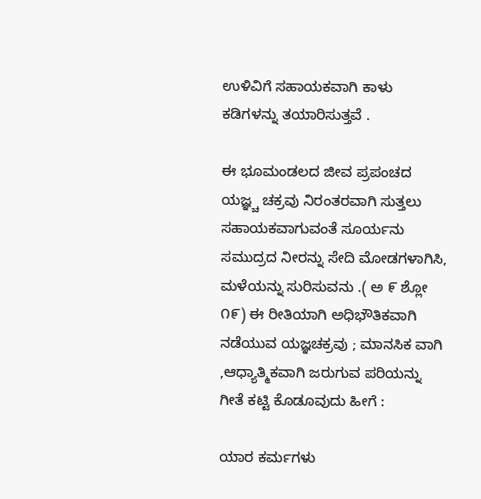ಉಳಿವಿಗೆ ಸಹಾಯಕವಾಗಿ ಕಾಳು ಕಡಿಗಳನ್ನು ತಯಾರಿಸುತ್ತವೆ .

ಈ ಭೂಮಂಡಲದ ಜೀವ ಪ್ರಪಂಚದ ಯಜ್ಞ್ಚ ಚಕ್ರವು ನಿರಂತರವಾಗಿ ಸುತ್ತಲು ಸಹಾಯಕವಾಗುವಂತೆ ಸೂರ್ಯನು ಸಮುದ್ರದ ನೀರನ್ನು ಸೇದಿ ಮೋಡಗಳಾಗಿಸಿ, ಮಳೆಯನ್ನು ಸುರಿಸುವನು .( ಅ ೯ ಶ್ಲೋ ೧೯) ಈ ರೀತಿಯಾಗಿ ಅಧಿಭೌತಿಕವಾಗಿ ನಡೆಯುವ ಯಜ್ಞಚಕ್ರವು ; ಮಾನಸಿಕ ವಾಗಿ ,ಆಧ್ಯಾತ್ಮಿಕವಾಗಿ ಜರುಗುವ ಪರಿಯನ್ನು ಗೀತೆ ಕಟ್ಟಿ ಕೊಡೂವುದು ಹೀಗೆ :

ಯಾರ ಕರ್ಮಗಳು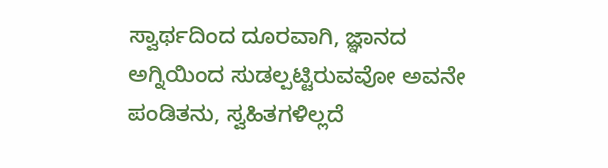ಸ್ವಾರ್ಥದಿಂದ ದೂರವಾಗಿ, ಜ್ಞಾನದ ಅಗ್ನಿಯಿಂದ ಸುಡಲ್ಪಟ್ಟಿರುವವೋ ಅವನೇ ಪಂಡಿತನು, ಸ್ವಹಿತಗಳಿಲ್ಲದೆ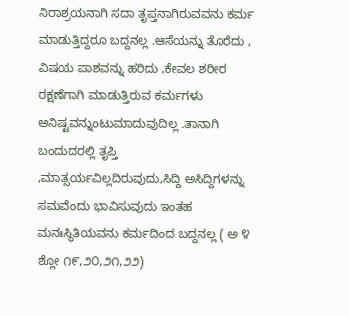ನಿರಾಶ್ರಯನಾಗಿ ಸದಾ ತೃಪ್ತನಾಗಿರುವವನು ಕರ್ಮ ಮಾಡುತ್ತಿದ್ದರೂ ಬದ್ದನಲ್ಲ .ಆಸೆಯನ್ನು ತೊರೆದು , ವಿಷಯ ಪಾಶವನ್ನು ಹರಿದು ,ಕೇವಲ ಶರೀರ ರಕ್ಷಣೆಗಾಗಿ ಮಾಡುತ್ತಿರುವ ಕರ್ಮಗಳು ಅನಿಷ್ಟವನ್ನುಂಟುಮಾದುವುದಿಲ್ಲ .ತಾನಾಗಿ ಬಂದುದರಲ್ಲಿ ತೃಪ್ತಿ ,ಮಾತ್ಸರ್ಯವಿಲ್ಲದಿರುವುದು,ಸಿದ್ದಿ ಅಸಿದ್ದಿಗಳನ್ನು ಸಮವೆಂದು ಭಾವಿಸುವುದು ಇಂತಹ ಮನಃಸ್ಥಿತಿಯವನು ಕರ್ಮದಿಂದ ಬದ್ದನಲ್ಲ ( ಅ ೪ ಶ್ಲೋ ೧೯,೨೦,೨೧,೨೨)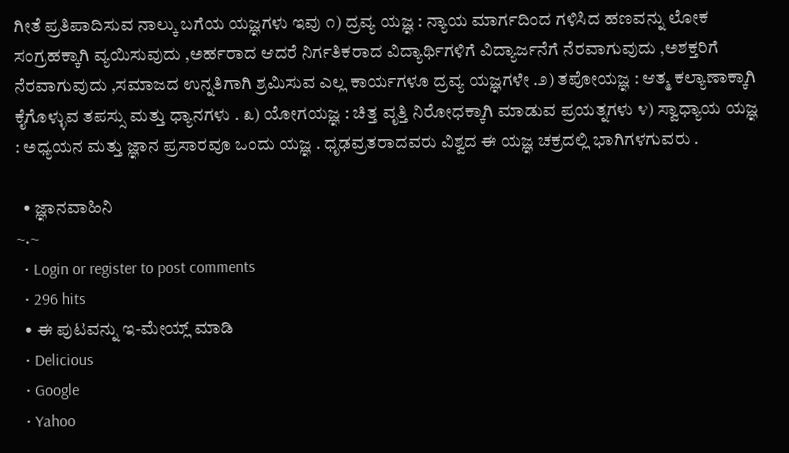ಗೀತೆ ಪ್ರತಿಪಾದಿಸುವ ನಾಲ್ಕು ಬಗೆಯ ಯಜ್ಞಗಳು ಇವು ೧) ದ್ರವ್ಯ ಯಜ್ಞ : ನ್ಯಾಯ ಮಾರ್ಗದಿಂದ ಗಳಿಸಿದ ಹಣವನ್ನು ಲೋಕ ಸಂಗ್ರಹಕ್ಕಾಗಿ ವ್ಯಯಿಸುವುದು ,ಅರ್ಹರಾದ ಆದರೆ ನಿರ್ಗತಿಕರಾದ ವಿದ್ಯಾರ್ಥಿಗಳಿಗೆ ವಿದ್ಯಾರ್ಜನೆಗೆ ನೆರವಾಗುವುದು ,ಅಶಕ್ತರಿಗೆ ನೆರವಾಗುವುದು ,ಸಮಾಜದ ಉನ್ನತಿಗಾಗಿ ಶ್ರಮಿಸುವ ಎಲ್ಲ ಕಾರ್ಯಗಳೂ ದ್ರವ್ಯ ಯಜ್ಞಗಳೇ .೨) ತಪೋಯಜ್ಞ : ಆತ್ಮ ಕಲ್ಯಾಣಾಕ್ಕಾಗಿ ಕೈಗೊಳ್ಳುವ ತಪಸ್ಸು ಮತ್ತು ಧ್ಯಾನಗಳು . ೩) ಯೋಗಯಜ್ಞ : ಚಿತ್ತ ವೃತ್ತಿ ನಿರೋಧಕ್ಕಾಗಿ ಮಾಡುವ ಪ್ರಯತ್ನಗಳು ೪) ಸ್ವಾಧ್ಯಾಯ ಯಜ್ಞ : ಅಧ್ಯಯನ ಮತ್ತು ಜ್ಞಾನ ಪ್ರಸಾರವೂ ಒಂದು ಯಜ್ಞ . ಧೃಢವ್ರತರಾದವರು ವಿಶ್ವದ ಈ ಯಜ್ಞ ಚಕ್ರದಲ್ಲಿ ಭಾಗಿಗಳಗುವರು .

  • ಜ್ಞಾನವಾಹಿನಿ
~.~
  • Login or register to post comments
  • 296 hits
  • ಈ ಪುಟವನ್ನು ಇ-ಮೇಯ್ಲ್ ಮಾಡಿ
  • Delicious
  • Google
  • Yahoo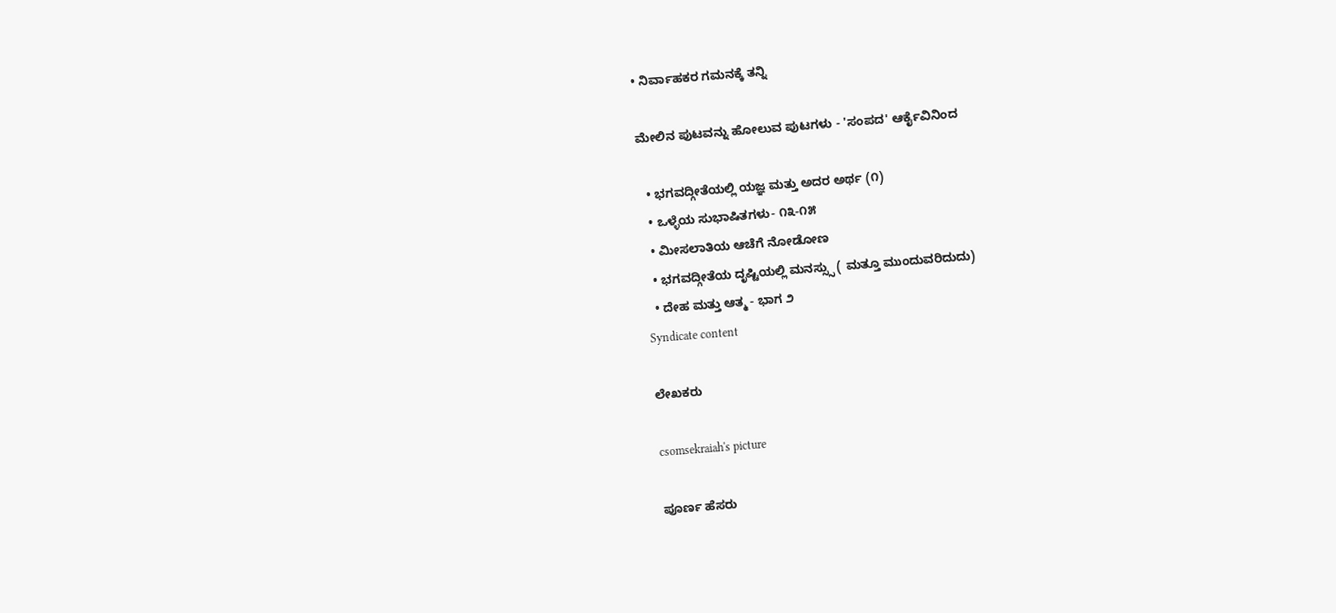• ನಿರ್ವಾಹಕರ ಗಮನಕ್ಕೆ ತನ್ನಿ

ಮೇಲಿನ ಪುಟವನ್ನು ಹೋಲುವ ಪುಟಗಳು - 'ಸಂಪದ' ಆರ್ಕೈವಿನಿಂದ

  • ಭಗವದ್ಗೀತೆಯಲ್ಲಿ ಯಜ್ಞ ಮತ್ತು ಅದರ ಅರ್ಥ (೧)
  • ಒಳ್ಳೆಯ ಸುಭಾಷಿತಗಳು- ೧೩-೧೫
  • ಮೀಸಲಾತಿಯ ಆಚೆಗೆ ನೋಡೋಣ
  • ಭಗವದ್ಗೀತೆಯ ದೃಷ್ಟಿಯಲ್ಲಿ ಮನಸ್ಸ್ಸು ( ಮತ್ತೂ ಮುಂದುವರಿದುದು)
  • ದೇಹ ಮತ್ತು ಆತ್ಮ - ಭಾಗ ೨
Syndicate content

ಲೇಖಕರು

csomsekraiah's picture

ಪೂರ್ಣ ಹೆಸರು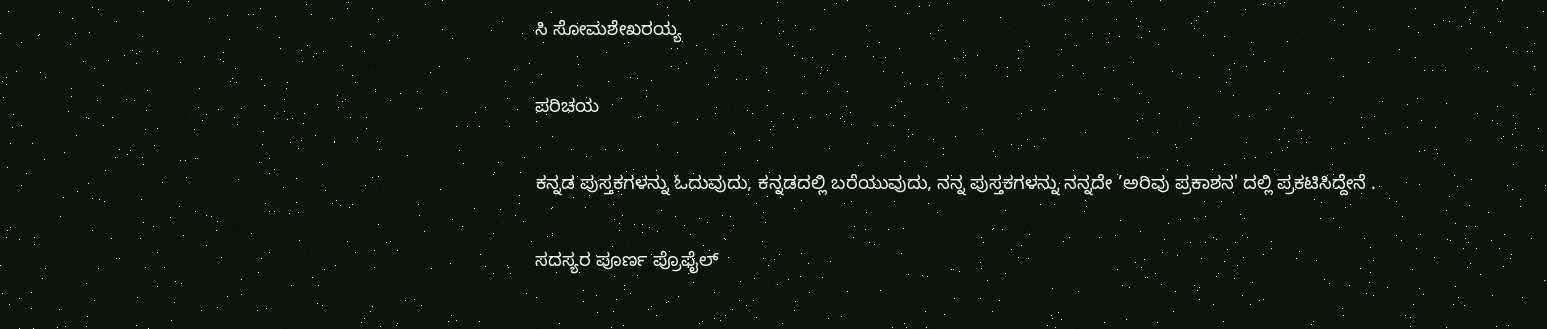ಸಿ ಸೋಮಶೇಖರಯ್ಯ

ಪರಿಚಯ

ಕನ್ನಡ ಪುಸ್ತಕಗಳನ್ನು ಓದುವುದು, ಕನ್ನಡದಲ್ಲಿ ಬರೆಯುವುದು, ನನ್ನ ಪುಸ್ತಕಗಳನ್ನು ನನ್ನದೇ ’ಅರಿವು ಪ್ರಕಾಶನ' ದಲ್ಲಿ ಪ್ರಕಟಿಸಿದ್ದೇನೆ .

ಸದಸ್ಯರ ಪೂರ್ಣ ಪ್ರೊಫೈಲ್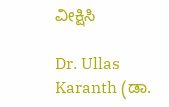ವೀಕ್ಷಿಸಿ

Dr. Ullas Karanth (ಡಾ.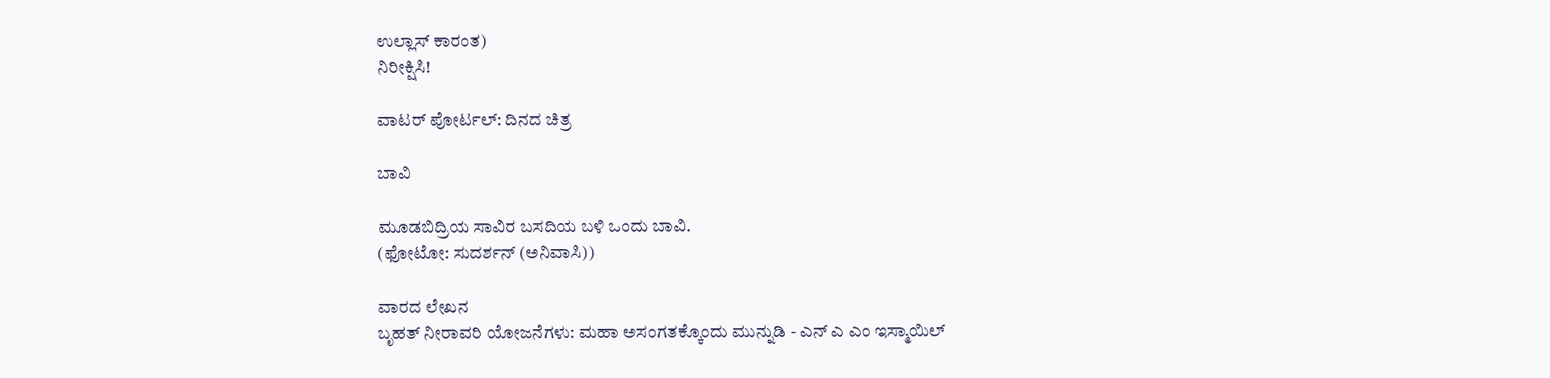ಉಲ್ಲಾಸ್ ಕಾರಂತ)
ನಿರೀಕ್ಷಿಸಿ!

ವಾಟರ್ ಪೋರ್ಟಲ್: ದಿನದ ಚಿತ್ರ

ಬಾವಿ

ಮೂಡಬಿದ್ರಿಯ ಸಾವಿರ ಬಸದಿಯ ಬಳಿ ಒಂದು ಬಾವಿ.
(ಫೋಟೋ: ಸುದರ್ಶನ್ (ಅನಿವಾಸಿ))

ವಾರದ ಲೇಖನ
ಬೃಹತ್ ನೀರಾವರಿ ಯೋಜನೆಗಳು: ಮಹಾ ಅಸಂಗತಕ್ಕೊಂದು ಮುನ್ನುಡಿ - ಎನ್ ಎ ಎಂ ಇಸ್ಮಾಯಿಲ್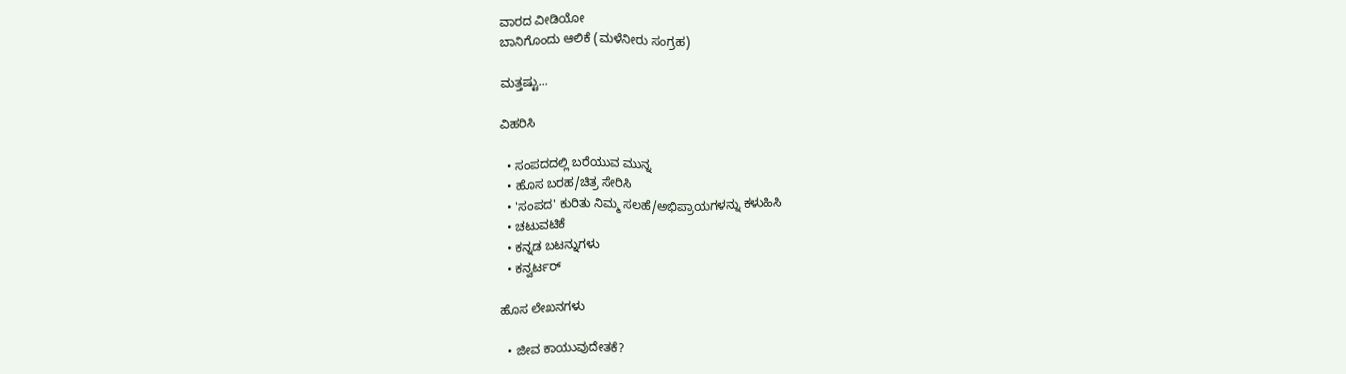ವಾರದ ವೀಡಿಯೋ
ಬಾನಿಗೊಂದು ಆಲಿಕೆ (ಮಳೆನೀರು ಸಂಗ್ರಹ)

ಮತ್ತಷ್ಟು...

ವಿಹರಿಸಿ

  • ಸಂಪದದಲ್ಲಿ ಬರೆಯುವ ಮುನ್ನ
  • ಹೊಸ ಬರಹ/ಚಿತ್ರ ಸೇರಿಸಿ
  • 'ಸಂಪದ' ಕುರಿತು ನಿಮ್ಮ ಸಲಹೆ/ಅಭಿಪ್ರಾಯಗಳನ್ನು ಕಳುಹಿಸಿ
  • ಚಟುವಟಿಕೆ
  • ಕನ್ನಡ ಬಟನ್ನುಗಳು
  • ಕನ್ವರ್ಟರ್

ಹೊಸ ಲೇಖನಗಳು

  • ಜೀವ ಕಾಯುವುದೇತಕೆ?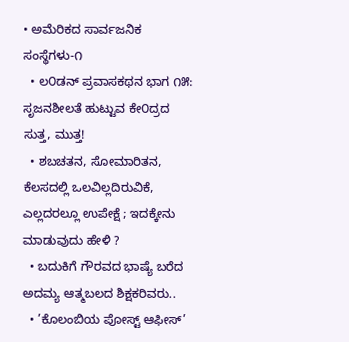• ಅಮೆರಿಕದ ಸಾರ್ವಜನಿಕ ಸಂಸ್ಥೆಗಳು-೧
  • ಲ೦ಡನ್ ಪ್ರವಾಸಕಥನ ಭಾಗ ೧೫: ಸೃಜನಶೀಲತೆ ಹುಟ್ಟುವ ಕೇ೦ದ್ರದ ಸುತ್ತ, ಮುತ್ತ!
  • ಶಬಚತನ, ಸೋಮಾರಿತನ, ಕೆಲಸದಲ್ಲಿ ಒಲವಿಲ್ಲದಿರುವಿಕೆ, ಎಲ್ಲದರಲ್ಲೂ ಉಪೇಕ್ಷೆ ; ಇದಕ್ಕೇನು ಮಾಡುವುದು ಹೇಳಿ ?
  • ಬದುಕಿಗೆ ಗೌರವದ ಭಾಷ್ಯೆ ಬರೆದ ಅದಮ್ಯ ಆತ್ಮಬಲದ ಶಿಕ್ಷಕರಿವರು..
  • ’ಕೊಲಂಬಿಯ ಪೋಸ್ಟ್ ಆಫೀಸ್’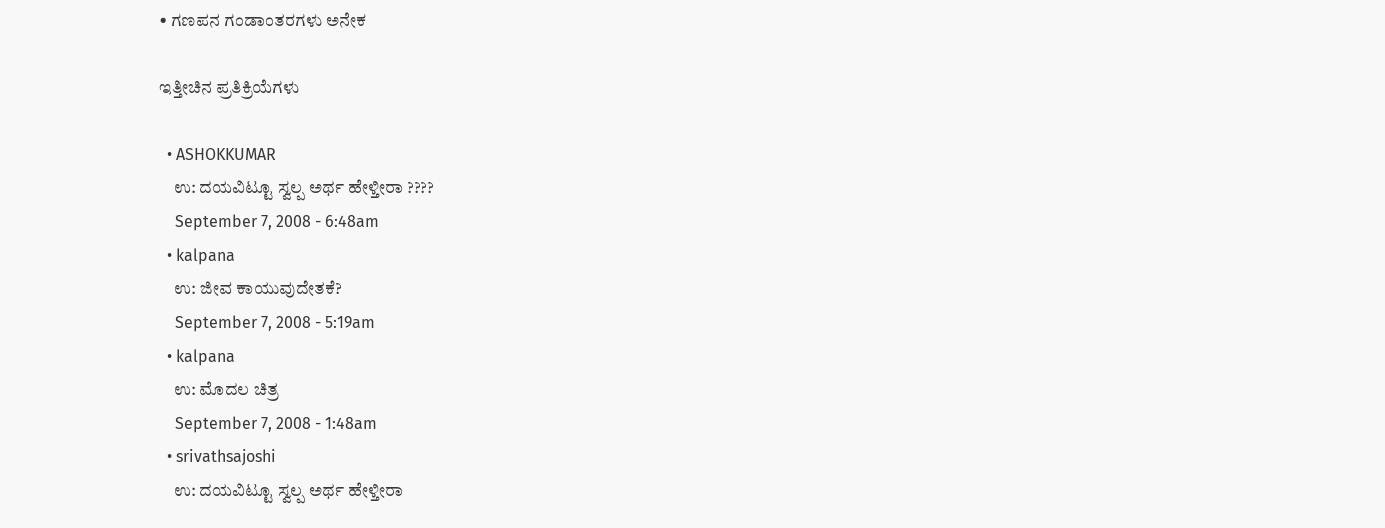• ಗಣಪನ ಗಂಡಾಂತರಗಳು ಅನೇಕ

ಇತ್ತೀಚಿನ ಪ್ರತಿಕ್ರಿಯೆಗಳು

  • ASHOKKUMAR
    ಉ: ದಯವಿಟ್ಟೂ ಸ್ವಲ್ಪ ಅರ್ಥ ಹೇಳ್ತೀರಾ ????
    September 7, 2008 - 6:48am
  • kalpana
    ಉ: ಜೀವ ಕಾಯುವುದೇತಕೆ?
    September 7, 2008 - 5:19am
  • kalpana
    ಉ: ಮೊದಲ ಚಿತ್ರ
    September 7, 2008 - 1:48am
  • srivathsajoshi
    ಉ: ದಯವಿಟ್ಟೂ ಸ್ವಲ್ಪ ಅರ್ಥ ಹೇಳ್ತೀರಾ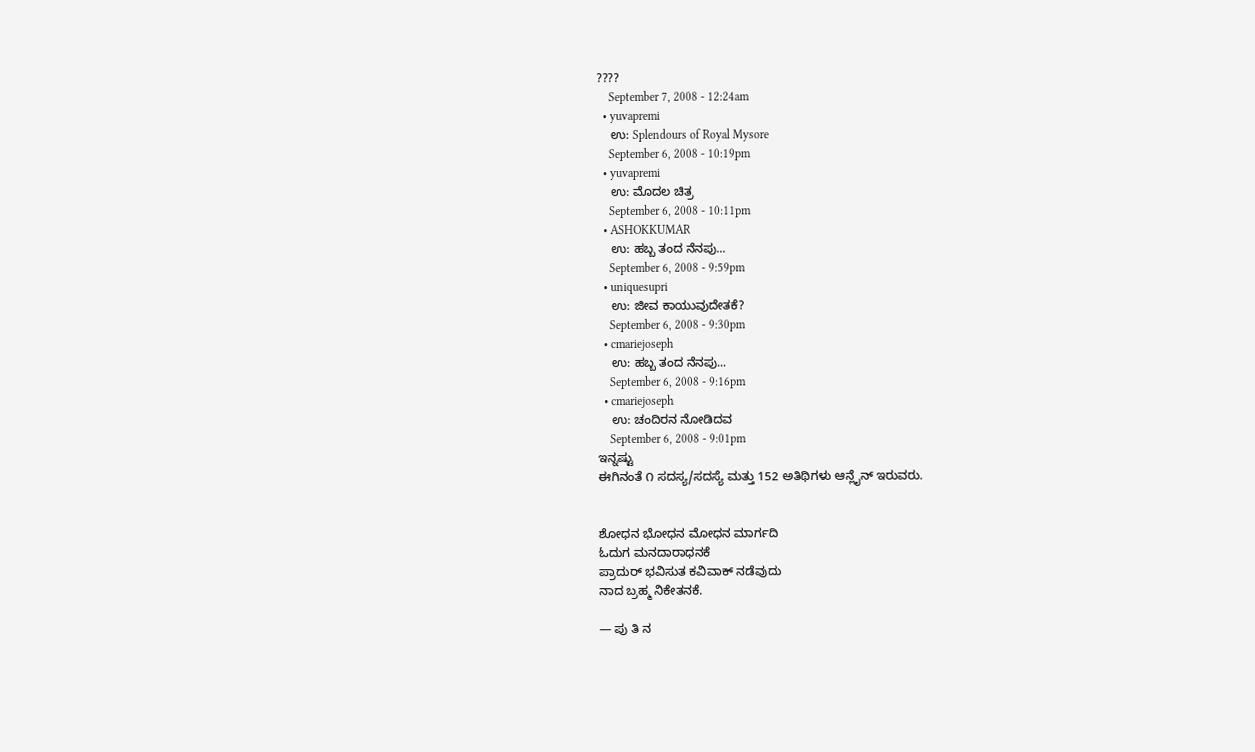????
    September 7, 2008 - 12:24am
  • yuvapremi
    ಉ: Splendours of Royal Mysore
    September 6, 2008 - 10:19pm
  • yuvapremi
    ಉ: ಮೊದಲ ಚಿತ್ರ
    September 6, 2008 - 10:11pm
  • ASHOKKUMAR
    ಉ: ಹಬ್ಬ ತಂದ ನೆನಪು...
    September 6, 2008 - 9:59pm
  • uniquesupri
    ಉ: ಜೀವ ಕಾಯುವುದೇತಕೆ?
    September 6, 2008 - 9:30pm
  • cmariejoseph
    ಉ: ಹಬ್ಬ ತಂದ ನೆನಪು...
    September 6, 2008 - 9:16pm
  • cmariejoseph
    ಉ: ಚಂದಿರನ ನೋಡಿದವ
    September 6, 2008 - 9:01pm
ಇನ್ನಷ್ಟು
ಈಗಿನಂತೆ ೧ ಸದಸ್ಯ/ಸದಸ್ಯೆ ಮತ್ತು 152 ಅತಿಥಿಗಳು ಆನ್ಲೈನ್ ಇರುವರು.


ಶೋಧನ ಭೋಧನ ಮೋಧನ ಮಾರ್ಗದಿ
ಓದುಗ ಮನದಾರಾಧನಕೆ
ಪ್ರಾದುರ್ ಭವಿಸುತ ಕವಿವಾಕ್ ನಡೆವುದು
ನಾದ ಬ್ರಹ್ಮ ನಿಕೇತನಕೆ.

— ಪು ತಿ ನ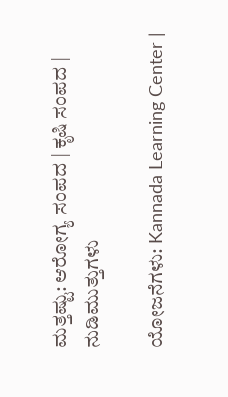ಮತ್ತಷ್ಟು: ಆರೋಗ್ಯ ಸಂಪದ | ಕೃಷಿ ಸಂಪದ | ನುಡಿಮುತ್ತುಗಳು

ಯೋಜನೆಗಳು: Kannada Learning Center |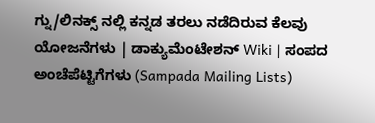ಗ್ನು/ಲಿನಕ್ಸ್ ನಲ್ಲಿ ಕನ್ನಡ ತರಲು ನಡೆದಿರುವ ಕೆಲವು ಯೋಜನೆಗಳು | ಡಾಕ್ಯುಮೆಂಟೇಶನ್ Wiki | ಸಂಪದ ಅಂಚೆಪೆಟ್ಟಿಗೆಗಳು (Sampada Mailing Lists)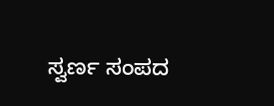ಸ್ವರ್ಣ ಸಂಪದ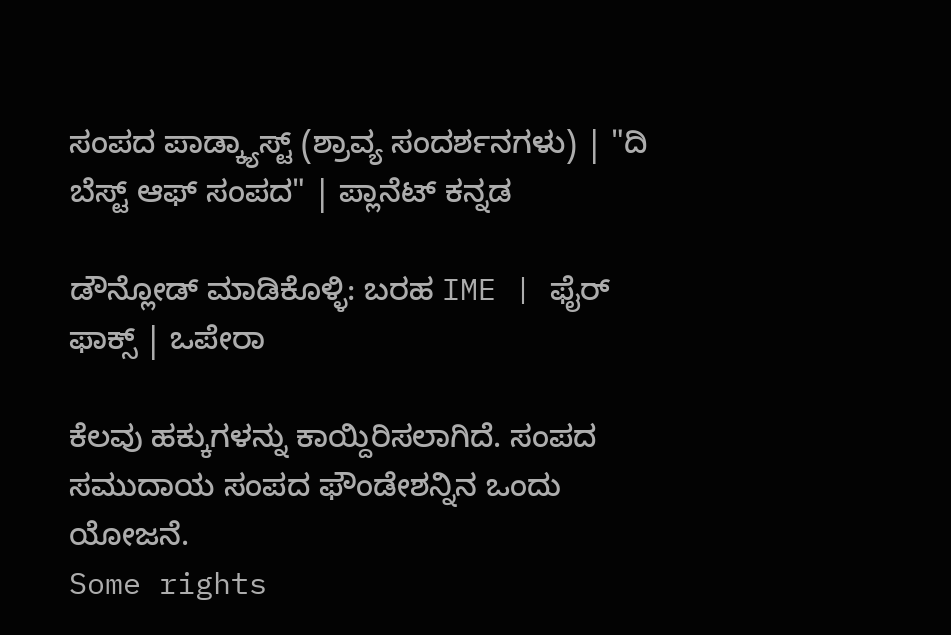ಸಂಪದ ಪಾಡ್ಕ್ಯಾಸ್ಟ್ (ಶ್ರಾವ್ಯ ಸಂದರ್ಶನಗಳು) | "ದಿ ಬೆಸ್ಟ್ ಆಫ್ ಸಂಪದ" | ಪ್ಲಾನೆಟ್ ಕನ್ನಡ

ಡೌನ್ಲೋಡ್ ಮಾಡಿಕೊಳ್ಳಿ: ಬರಹ IME | ಫೈರ್ ಫಾಕ್ಸ್ | ಒಪೇರಾ

ಕೆಲವು ಹಕ್ಕುಗಳನ್ನು ಕಾಯ್ದಿರಿಸಲಾಗಿದೆ. ಸಂಪದ ಸಮುದಾಯ ಸಂಪದ ಫೌಂಡೇಶನ್ನಿನ ಒಂದು ಯೋಜನೆ.
Some rights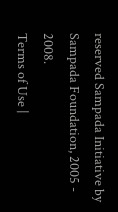reserved Sampada Initiative by Sampada Foundation, 2005 - 2008.
Terms of Use |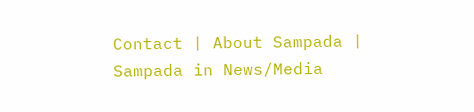Contact | About Sampada | Sampada in News/Media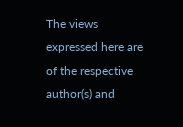The views expressed here are of the respective author(s) and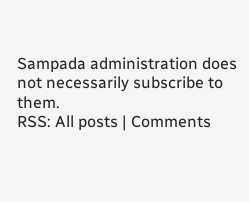Sampada administration does not necessarily subscribe to them.
RSS: All posts | Comments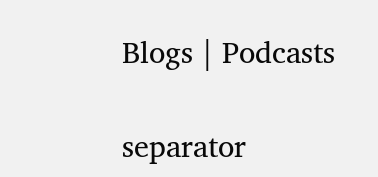Blogs | Podcasts

separator